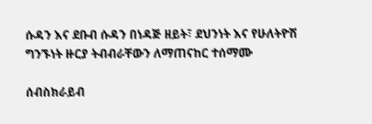ሱዳን እና ደቡብ ሱዳን በነዳጅ ዘይት፣ ደህንነት እና የሁለትዮሽ ግንኙነት ዙርያ ትብብራቸውን ለማጠናከር ተሰማሙ

ሰብስክራይብ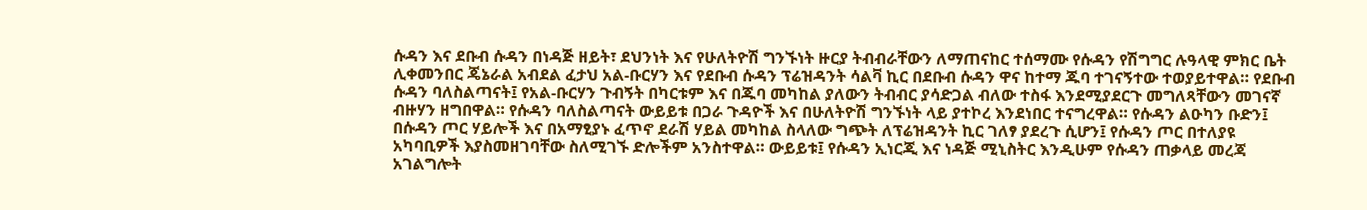ሱዳን እና ደቡብ ሱዳን በነዳጅ ዘይት፣ ደህንነት እና የሁለትዮሽ ግንኙነት ዙርያ ትብብራቸውን ለማጠናከር ተሰማሙ የሱዳን የሽግግር ሉዓላዊ ምክር ቤት ሊቀመንበር ጄኔራል አብደል ፈታህ አል-ቡርሃን እና የደቡብ ሱዳን ፕሬዝዳንት ሳልቫ ኪር በደቡብ ሱዳን ዋና ከተማ ጁባ ተገናኝተው ተወያይተዋል። የደቡብ ሱዳን ባለስልጣናት፤ የአል-ቡርሃን ጉብኝት በካርቱም እና በጁባ መካከል ያለውን ትብብር ያሳድጋል ብለው ተስፋ እንደሚያደርጉ መግለጻቸውን መገናኛ ብዙሃን ዘግበዋል። የሱዳን ባለስልጣናት ውይይቱ በጋራ ጉዳዮች እና በሁለትዮሽ ግንኙነት ላይ ያተኮረ እንደነበር ተናግረዋል። የሱዳን ልዑካን ቡድን፤ በሱዳን ጦር ሃይሎች እና በአማፂያኑ ፈጥኖ ደራሽ ሃይል መካከል ስላለው ግጭት ለፕሬዝዳንት ኪር ገለፃ ያደረጉ ሲሆን፤ የሱዳን ጦር በተለያዩ አካባቢዎች እያስመዘገባቸው ስለሚገኙ ድሎችም አንስተዋል። ውይይቱ፤ የሱዳን ኢነርጂ እና ነዳጅ ሚኒስትር እንዲሁም የሱዳን ጠቃላይ መረጃ አገልግሎት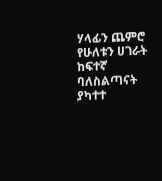ሃላፊን ጨምሮ የሁለቱን ሀገራት ከፍተኛ ባለስልጣናት ያካተተ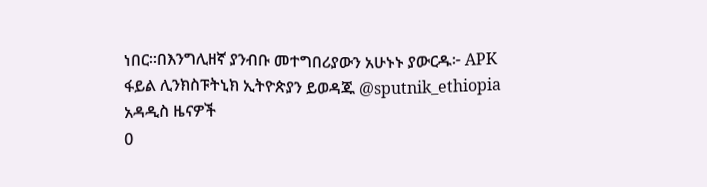ነበር።በእንግሊዘኛ ያንብቡ መተግበሪያውን አሁኑኑ ያውርዱ፦ APK ፋይል ሊንክስፑትኒክ ኢትዮጵያን ይወዳጁ @sputnik_ethiopia
አዳዲስ ዜናዎች
0